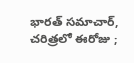భారత్ సమాచార్, చరిత్రలో ఈరోజు ;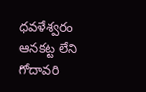ధవళేశ్వరం ఆనకట్ట లేని గోదావరి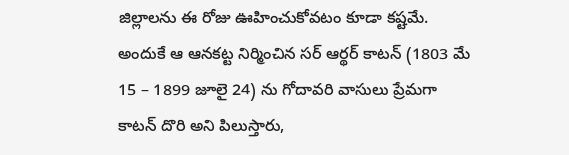జిల్లాలను ఈ రోజు ఊహించుకోవటం కూడా కష్టమే. అందుకే ఆ ఆనకట్ట నిర్మించిన సర్ ఆర్థర్ కాటన్ (1803 మే 15 – 1899 జూలై 24) ను గోదావరి వాసులు ప్రేమగా కాటన్ దొరి అని పిలుస్తారు,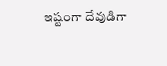ఇష్టంగా దేవుడిగా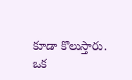కూడా కొలుస్తారు. ఒక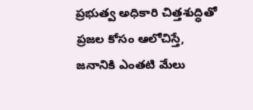ప్రభుత్వ అధికారి చిత్తశుద్ధితో ప్రజల కోసం ఆలోచిస్తే, జనానికి ఎంతటి మేలు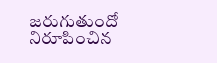జరుగుతుందో నిరూపించిన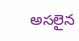అసలైన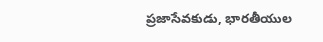ప్రజాసేవకుడు, భారతీయుల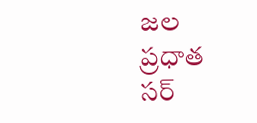జల ప్రధాత సర్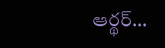ఆర్థర్…